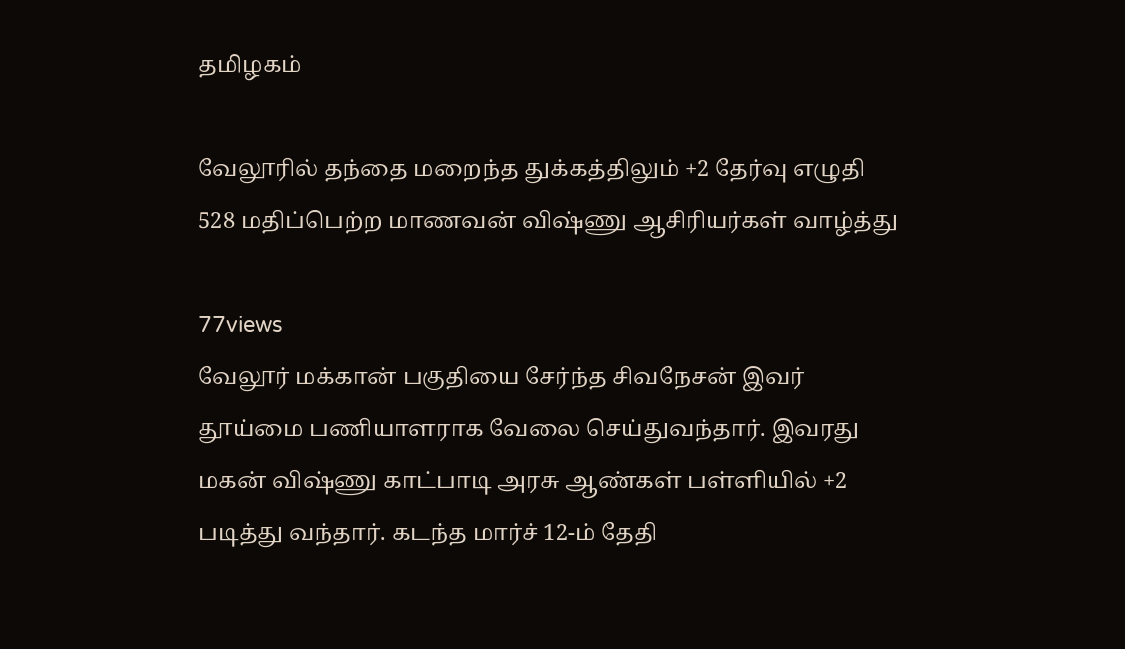தமிழகம்

வேலூரில் தந்தை மறைந்த துக்கத்திலும் +2 தேர்வு எழுதி 528 மதிப்பெற்ற மாணவன் விஷ்ணு ஆசிரியர்கள் வாழ்த்து

77views
வேலூர் மக்கான் பகுதியை சேர்ந்த சிவநேசன் இவர் தூய்மை பணியாளராக வேலை செய்துவந்தார். இவரது மகன் விஷ்ணு காட்பாடி அரசு ஆண்கள் பள்ளியில் +2 படித்து வந்தார். கடந்த மார்ச் 12-ம் தேதி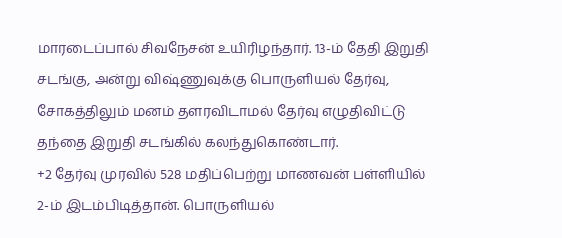மாரடைப்பால் சிவநேசன் உயிரிழந்தார். 13-ம் தேதி இறுதி சடங்கு, அன்று விஷ்ணுவுக்கு பொருளியல் தேர்வு, சோகத்திலும் மனம் தளரவிடாமல் தேர்வு எழுதிவிட்டு தந்தை இறுதி சடங்கில் கலந்துகொண்டார்.
+2 தேர்வு முரவில் 528 மதிப்பெற்று மாணவன் பள்ளியில் 2-ம் இடம்பிடித்தான். பொருளியல்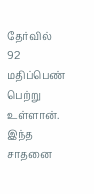தேர்வில் 92 மதிப்பெண் பெற்று உள்ளான். இந்த சாதனை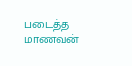படைத்த மாணவன்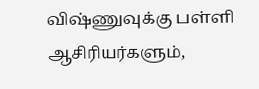விஷ்ணுவுக்கு பள்ளி ஆசிரியர்களும்,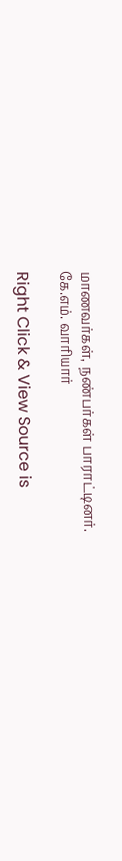மாணவர்கள், நண்பர்கள் பாராட்டினர்.
கே.எம். வாரியார்

Right Click & View Source is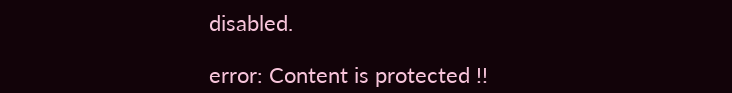disabled.

error: Content is protected !!